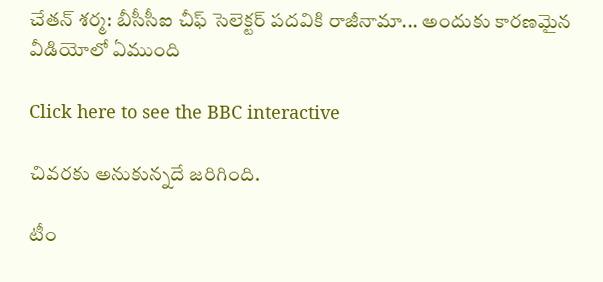చేతన్ శర్మ: బీసీసీఐ చీఫ్ సెలెక్టర్ పదవికి రాజీనామా... అందుకు కారణమైన వీడియోలో ఏముంది

Click here to see the BBC interactive

చివరకు అనుకున్నదే జరిగింది.

టీం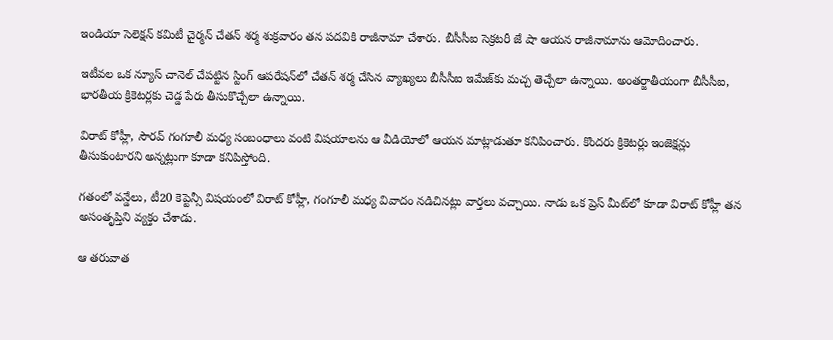ఇండియా సెలెక్షన్ కమిటీ చైర్మన్ చేతన్ శర్మ శుక్రవారం తన పదవికి రాజీనామా చేశారు. బీసీసీఐ సెక్రటరీ జే షా ఆయన రాజీనామాను ఆమోదించారు.

ఇటీవల ఒక న్యూస్ చానెల్ చేపట్టిన స్టింగ్ ఆపరేషన్‌లో చేతన్ శర్మ చేసిన వ్యాఖ్యలు బీసీసీఐ ఇమేజ్‌కు మచ్చ తెచ్చేలా ఉన్నాయి. అంతర్జాతీయంగా బీసీసీఐ, భారతీయ క్రికెటర్లకు చెడ్డ పేరు తీసుకొచ్చేలా ఉన్నాయి.

విరాట్ కోహ్లీ, సౌరవ్ గంగూలీ మధ్య సంబంధాలు వంటి విషయాలను ఆ వీడియోలో ఆయన మాట్లాడుతూ కనిపించారు. కొందరు క్రికెటర్లు ఇంజెక్షన్లు తీసుకుంటారని అన్నట్లుగా కూడా కనిపిస్తోంది.

గతంలో వన్డేలు, టీ20 కెప్టెన్సీ విషయంలో విరాట్ కోహ్లీ, గంగూలీ మధ్య వివాదం నడిచినట్లు వార్తలు వచ్చాయి. నాడు ఒక ప్రెస్ మీట్‌లో కూడా విరాట్ కోహ్లీ తన అసంతృప్తిని వ్యక్తం చేశాడు.

ఆ తరువాత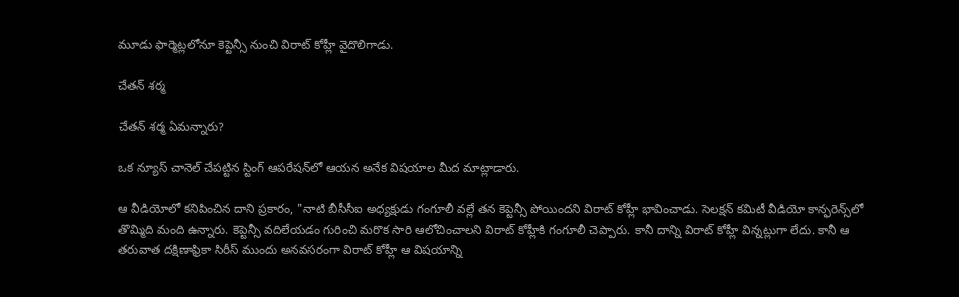మూడు ఫార్మెట్లలోనూ కెప్టెన్సీ నుంచి విరాట్ కోహ్లీ వైదొలిగాడు.

చేతన్ శర్మ

చేతన్ శర్మ ఏమన్నారు?

ఒక న్యూస్ చానెల్ చేపట్టిన స్టింగ్ ఆపరేషన్‌లో ఆయన అనేక విషయాల మీద మాట్లాడారు.

ఆ వీడియోలో కనిపించిన దాని ప్రకారం, "నాటి బీసీసీఐ అధ్యక్షుడు గంగూలీ వల్లే తన కెప్టెన్సీ పోయిందని విరాట్ కోహ్లీ భావించాడు. సెలక్షన్ కమిటీ వీడియో కాన్ఫరెన్స్‌లో తొమ్మిది మంది ఉన్నారు. కెప్టెన్సీ వదిలేయడం గురించి మరొక సారి ఆలోచించాలని విరాట్ కోహ్లీకి గంగూలీ చెప్పారు. కానీ దాన్ని విరాట్ కోహ్లీ విన్నట్లుగా లేదు. కానీ ఆ తరువాత దక్షిణాఫ్రికా సిరీస్ ముందు అనవసరంగా విరాట్ కోహ్లీ ఆ విషయాన్ని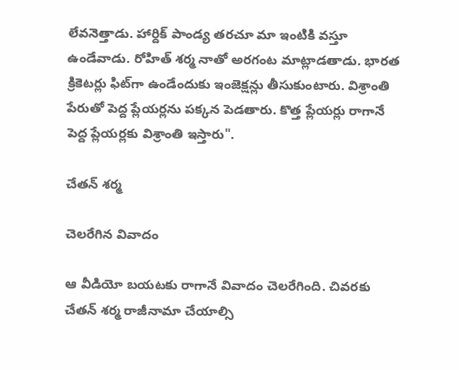లేవనెత్తాడు. హార్దిక్ పాండ్య తరచూ మా ఇంటికి వస్తూ ఉండేవాడు. రోహిత్ శర్మ నాతో అరగంట మాట్లాడతాడు. భారత క్రికెటర్లు ఫిట్‌గా ఉండేందుకు ఇంజెక్షన్లు తీసుకుంటారు. విశ్రాంతి పేరుతో పెద్ద ప్లేయర్లను పక్కన పెడతారు. కొత్త ప్లేయర్లు రాగానే పెద్ద ప్లేయర్లకు విశ్రాంతి ఇస్తారు".

చేతన్ శర్మ

చెలరేగిన వివాదం

ఆ వీడియో బయటకు రాగానే వివాదం చెలరేగింది. చివరకు చేతన్ శర్మ రాజీనామా చేయాల్సి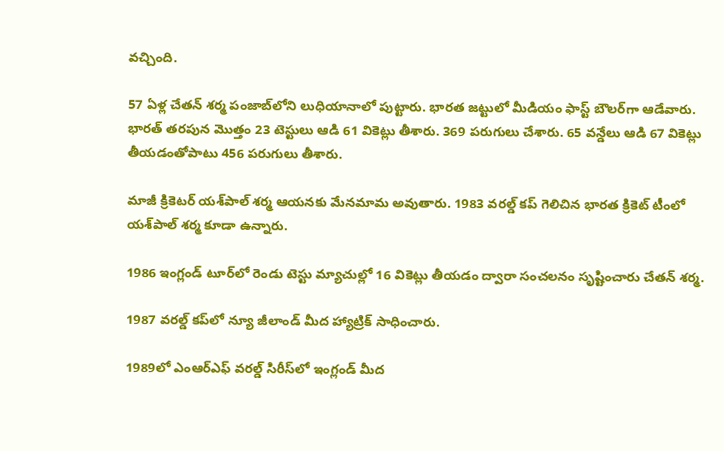వచ్చింది.

57 ఏళ్ల చేతన్ శర్మ పంజాబ్‌లోని లుధియానాలో పుట్టారు. భారత జట్టులో మీడియం ఫాస్ట్ బౌలర్‌గా ఆడేవారు. భారత్ తరపున మొత్తం 23 టెస్టులు ఆడి 61 వికెట్లు తీశారు. 369 పరుగులు చేశారు. 65 వన్డేలు ఆడి 67 వికెట్లు తీయడంతోపాటు 456 పరుగులు తీశారు.

మాజీ క్రికెటర్ యశ్‌పాల్ శర్మ ఆయనకు మేనమామ అవుతారు. 1983 వరల్డ్ కప్ గెలిచిన భారత క్రికెట్ టీంలో యశ్‌పాల్ శర్మ కూడా ఉన్నారు.

1986 ఇంగ్లండ్ టూర్‌లో రెండు టెస్టు మ్యాచుల్లో 16 వికెట్లు తీయడం ద్వారా సంచలనం సృష్టించారు చేతన్ శర్మ.

1987 వరల్డ్ కప్‌లో న్యూ జీలాండ్ మీద హ్యాట్రిక్ సాధించారు.

1989లో ఎంఆర్ఎఫ్ వరల్డ్ సిరీస్‌లో ఇంగ్లండ్ మీద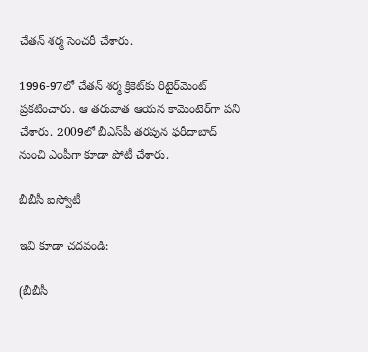చేతన్ శర్మ సెంచరీ చేశారు.

1996-97లో చేతన్ శర్మ క్రికెట్‌కు రిటైర్‌మెంట్ ప్రకటించారు. ఆ తరువాత ఆయన కామెంటెర్‌గా పని చేశారు. 2009లో బీఎస్‌పీ తరపున ఫరీదాబాద్ నుంచి ఎంపీగా కూడా పోటీ చేశారు.

బీబీసీ ఐస్వోటీ

ఇవి కూడా చదవండి:

(బీబీసీ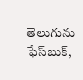తెలుగును ఫేస్‌బుక్,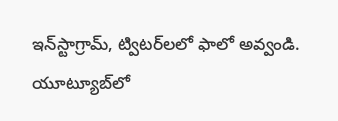ఇన్‌స్టాగ్రామ్, ట్విటర్‌లలో ఫాలో అవ్వండి. యూట్యూబ్‌లో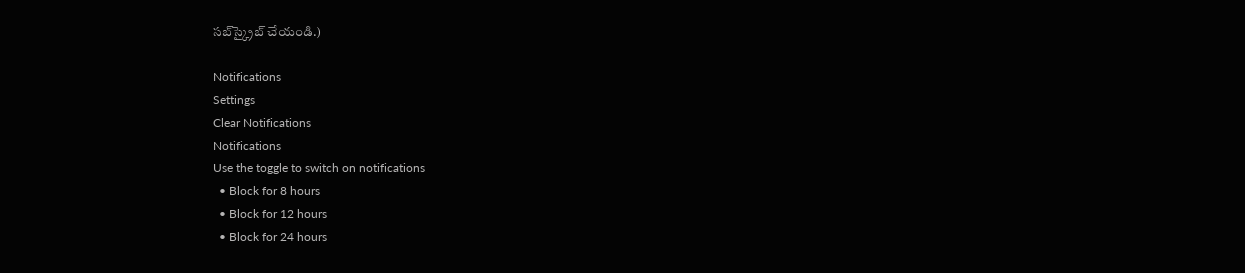సబ్‌స్క్రైబ్ చేయండి.)

Notifications
Settings
Clear Notifications
Notifications
Use the toggle to switch on notifications
  • Block for 8 hours
  • Block for 12 hours
  • Block for 24 hours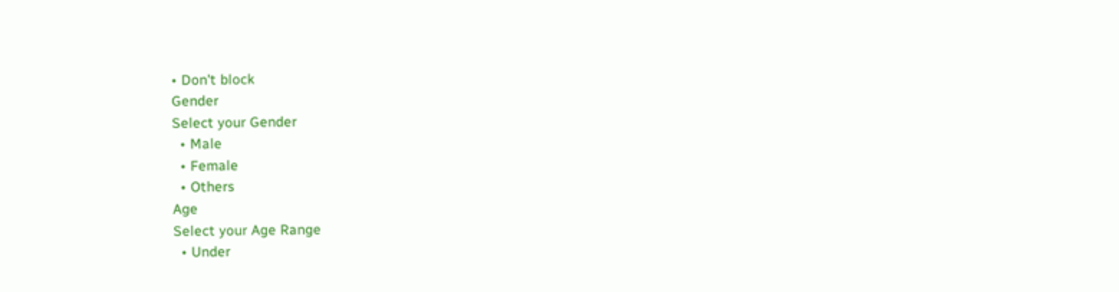• Don't block
Gender
Select your Gender
  • Male
  • Female
  • Others
Age
Select your Age Range
  • Under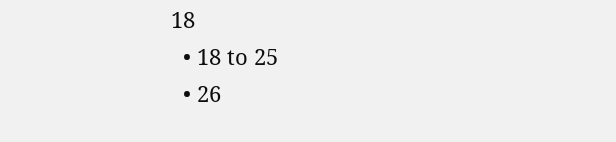18
  • 18 to 25
  • 26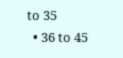to 35
  • 36 to 45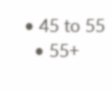• 45 to 55
  • 55+